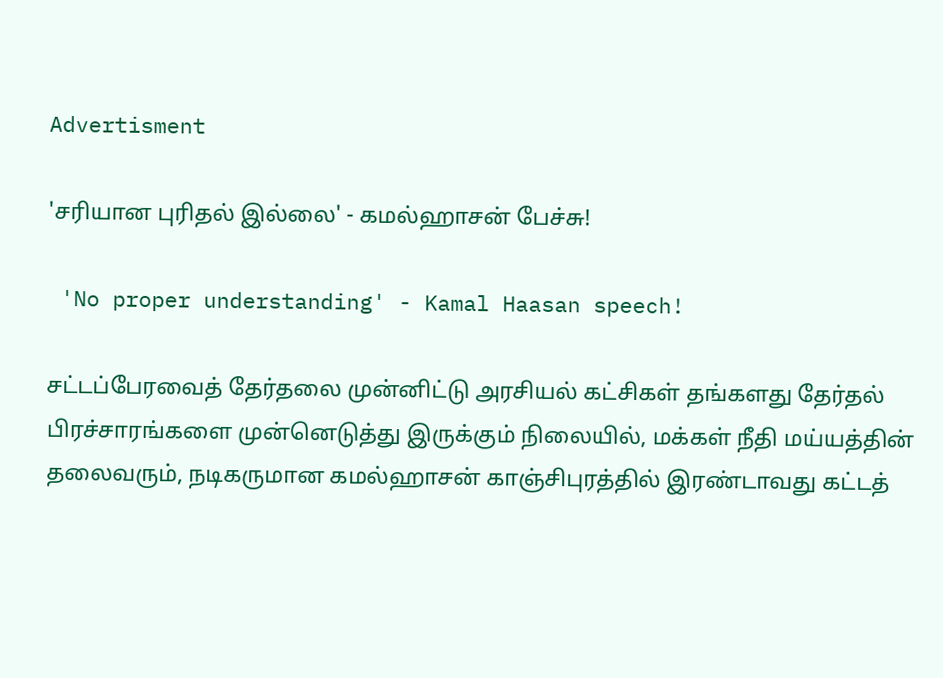Advertisment

'சரியான புரிதல் இல்லை' - கமல்ஹாசன் பேச்சு!

 'No proper understanding' - Kamal Haasan speech!

சட்டப்பேரவைத் தேர்தலை முன்னிட்டு அரசியல் கட்சிகள் தங்களது தேர்தல் பிரச்சாரங்களை முன்னெடுத்து இருக்கும் நிலையில், மக்கள் நீதி மய்யத்தின் தலைவரும், நடிகருமான கமல்ஹாசன் காஞ்சிபுரத்தில் இரண்டாவது கட்டத்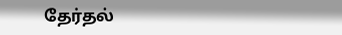தேர்தல்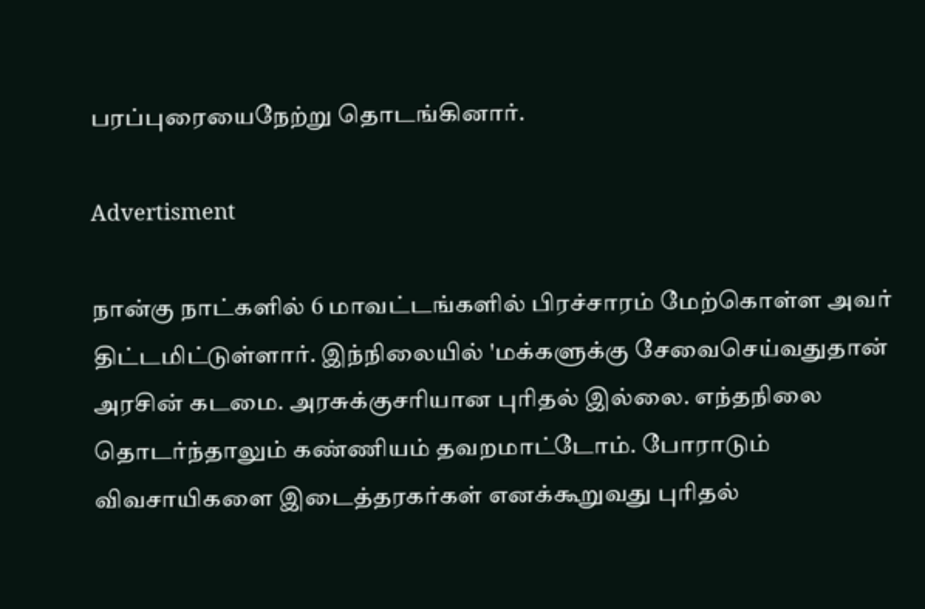பரப்புரையைநேற்று தொடங்கினார்.

Advertisment

நான்கு நாட்களில் 6 மாவட்டங்களில் பிரச்சாரம் மேற்கொள்ள அவர் திட்டமிட்டுள்ளார். இந்நிலையில் 'மக்களுக்கு சேவைசெய்வதுதான் அரசின் கடமை. அரசுக்குசரியான புரிதல் இல்லை. எந்தநிலை தொடர்ந்தாலும் கண்ணியம் தவறமாட்டோம். போராடும் விவசாயிகளை இடைத்தரகர்கள் எனக்கூறுவது புரிதல்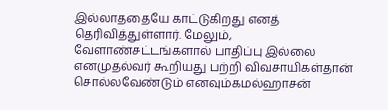இல்லாததையே காட்டுகிறது எனத் தெரிவித்துள்ளார். மேலும், வேளாண்சட்டங்களால் பாதிப்பு இல்லை எனமுதல்வர் கூறியது பற்றி விவசாயிகள்தான் சொல்லவேண்டும் எனவும்கமல்ஹாசன்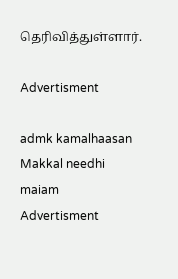தெரிவித்துள்ளார்.

Advertisment

admk kamalhaasan Makkal needhi maiam
Advertisment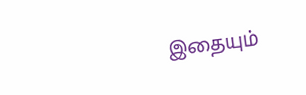இதையும்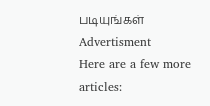படியுங்கள்
Advertisment
Here are a few more articles: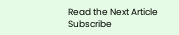Read the Next Article
Subscribe